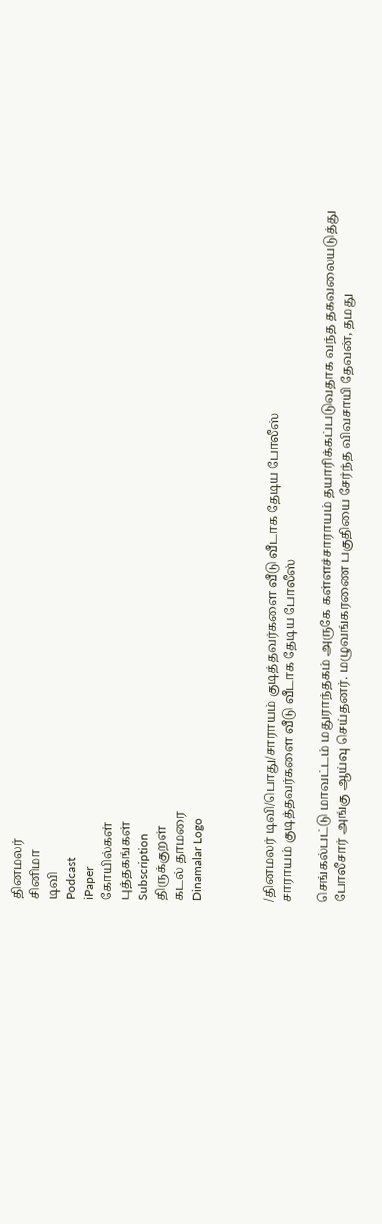தினமலர்
சினிமா
டிவி
Podcast
iPaper
கோயில்கள்
புத்தகங்கள்
Subscription
திருக்குறள்
கடல் தாமரை
Dinamalar Logo



/தினமலர் டிவி/பொது/சாராயம் குடித்தவர்களை வீடு வீடாக தேடிய போலீஸ்
சாராயம் குடித்தவர்களை வீடு வீடாக தேடிய போலீஸ்

செங்கல்பட்டு மாவட்டம் மதுராந்தகம் அருகே கள்ளச்சாராயம் தயாரிக்கப்படுவதாக வந்த தகவலையடுத்து போலீசார் அங்கு ஆய்வு செய்தனர். மழுவங்கரணை பகுதியை சேர்ந்த விவசாயி தேவன், தமது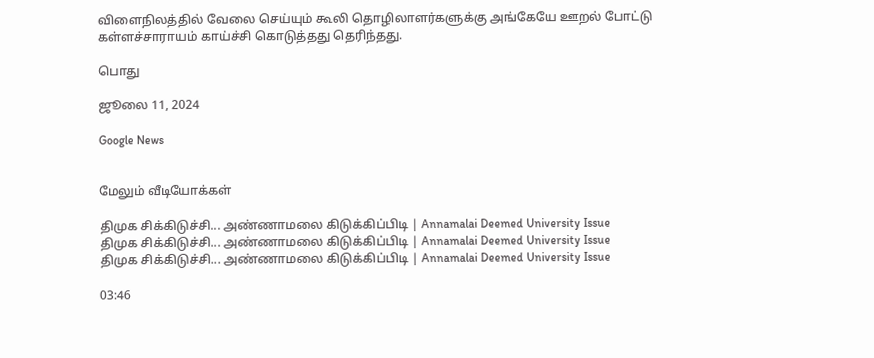விளைநிலத்தில் வேலை செய்யும் கூலி தொழிலாளர்களுக்கு அங்கேயே ஊறல் போட்டு கள்ளச்சாராயம் காய்ச்சி கொடுத்தது தெரிந்தது.

பொது

ஜூலை 11, 2024

Google News


மேலும் வீடியோக்கள்

திமுக சிக்கிடுச்சி... அண்ணாமலை கிடுக்கிப்பிடி | Annamalai Deemed University Issue
திமுக சிக்கிடுச்சி... அண்ணாமலை கிடுக்கிப்பிடி | Annamalai Deemed University Issue
திமுக சிக்கிடுச்சி... அண்ணாமலை கிடுக்கிப்பிடி | Annamalai Deemed University Issue

03:46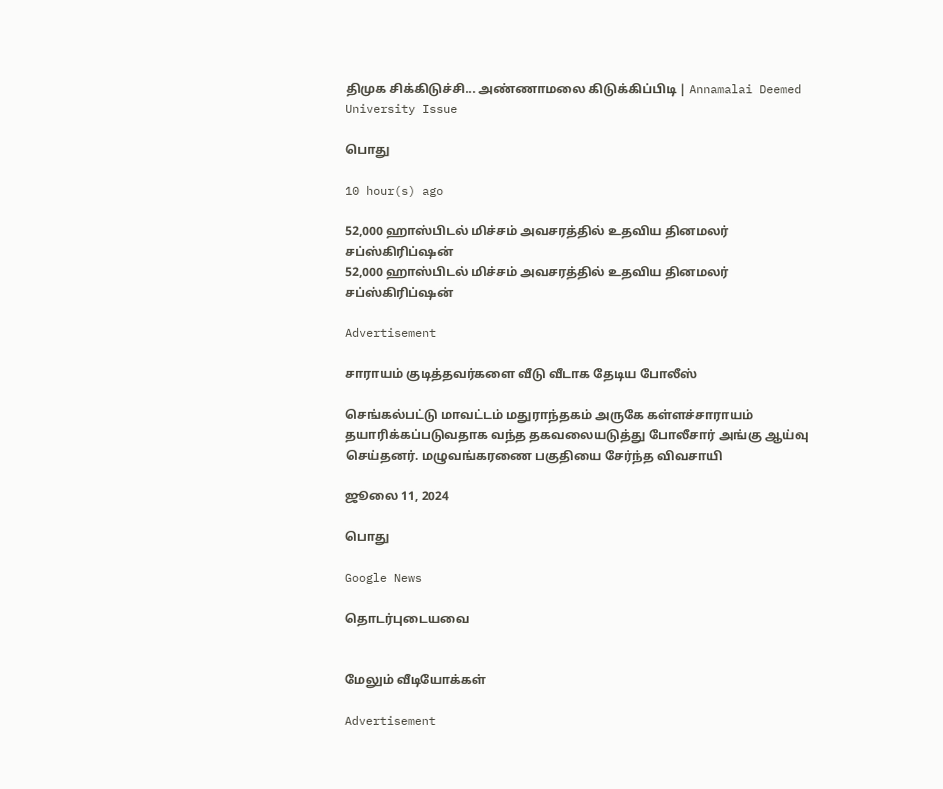திமுக சிக்கிடுச்சி... அண்ணாமலை கிடுக்கிப்பிடி | Annamalai Deemed University Issue

பொது

10 hour(s) ago

52,000 ஹாஸ்பிடல் மிச்சம் அவசரத்தில் உதவிய தினமலர் சப்ஸ்கிரிப்ஷன்
52,000 ஹாஸ்பிடல் மிச்சம் அவசரத்தில் உதவிய தினமலர் சப்ஸ்கிரிப்ஷன்

Advertisement

சாராயம் குடித்தவர்களை வீடு வீடாக தேடிய போலீஸ்

செங்கல்பட்டு மாவட்டம் மதுராந்தகம் அருகே கள்ளச்சாராயம் தயாரிக்கப்படுவதாக வந்த தகவலையடுத்து போலீசார் அங்கு ஆய்வு செய்தனர். மழுவங்கரணை பகுதியை சேர்ந்த விவசாயி

ஜூலை 11, 2024

பொது

Google News

தொடர்புடையவை


மேலும் வீடியோக்கள்

Advertisement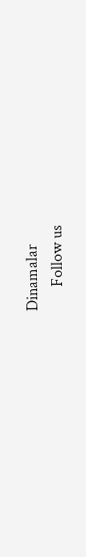Dinamalar
      Follow us